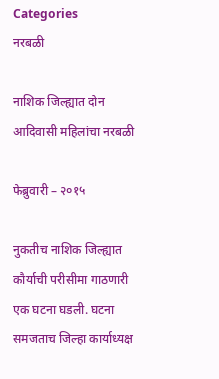Categories
नरबळी

नाशिक जिल्ह्यात दोन आदिवासी महिलांचा नरबळी

फेब्रुवारी – २०१५

नुकतीच नाशिक जिल्ह्यात कौर्याची परीसीमा गाठणारी एक घटना घडली. घटना समजताच जिल्हा कार्याध्यक्ष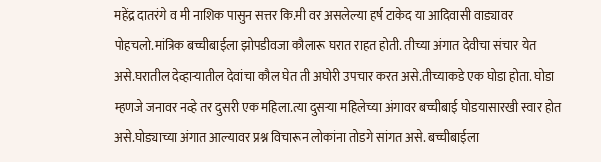महेंद्र दातरंगे व मी नाशिक पासुन सत्तर कि.मी वर असलेल्या हर्ष टाकेद या आदिवासी वाड्यावर पोहचलो.मांत्रिक बच्चीबाईला झोपडीवजा कौलारू घरात राहत होती. तीच्या अंगात देवीचा संचार येत असे.घरातील देव्हार्‍यातील देवांचा कौल घेत ती अघोरी उपचार करत असे.तीच्याकडे एक घोडा होता. घोडा म्हणजे जनावर नव्हे तर दुसरी एक महिला.त्या दुसर्‍या महिलेच्या अंगावर बच्चीबाई घोडयासारखी स्वार होत असे.घोड्याच्या अंगात आल्यावर प्रश्न विचारून लोकांना तोडगे सांगत असे. बच्चीबाईला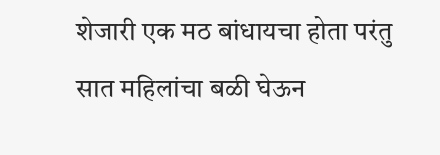शेजारी एक मठ बांधायचा होता परंतु सात महिलांचा बळी घेऊन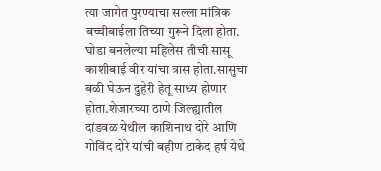त्या जागेत पुरण्याचा सल्ला मांत्रिक बच्चीबाईला तिच्या गुरूने दिला होता. घोडा बनलेल्या महिलेस तीची सासू काशीबाई वीर यांचा त्रास होता.सासुचा बळी घेऊन दुहेरी हेतू साध्य होणार होता.शेजारच्या ठाणे जिल्ह्यातील दांडवळ येथील काशिनाथ दोरे आणि गोविंद दोरे यांची बहीण टाकेद हर्ष येथे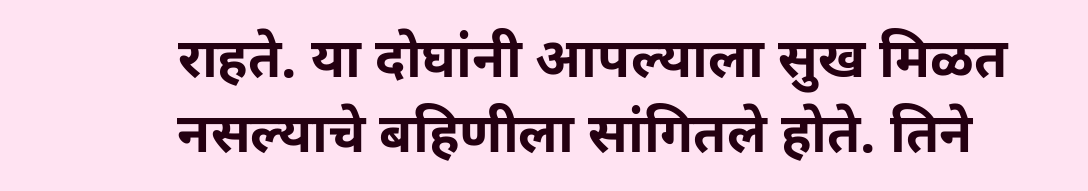राहते. या दोघांनी आपल्याला सुख मिळत नसल्याचे बहिणीला सांगितले होते. तिने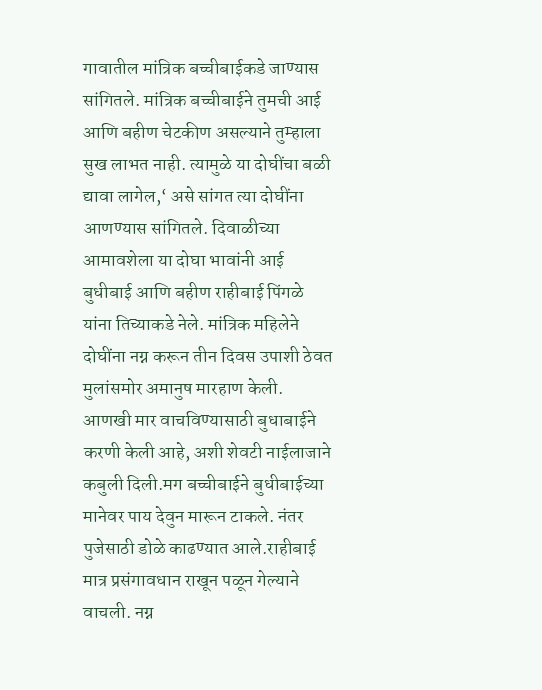गावातील मांत्रिक बच्चीबाईकडे जाण्यास सांगितले. मांत्रिक बच्चीबाईने तुमची आई आणि बहीण चेटकीण असल्याने तुम्हाला सुख लाभत नाही. त्यामुळे या दोघींचा बळी द्यावा लागेल,‘ असे सांगत त्या दोघींना आणण्यास सांगितले. दिवाळीच्या आमावशेला या दोघा भावांनी आई बुधीबाई आणि बहीण राहीबाई पिंगळे यांना तिच्याकडे नेले. मांत्रिक महिलेने दोघींना नग्न करून तीन दिवस उपाशी ठेवत मुलांसमोर अमानुष मारहाण केली. आणखी मार वाचविण्यासाठी बुधाबाईने करणी केली आहे, अशी शेवटी नाईलाजाने कबुली दिली.मग बच्चीबाईने बुधीबाईच्या मानेवर पाय देवुन मारून टाकले. नंतर पुजेसाठी डोळे काढण्यात आले.राहीबाई मात्र प्रसंगावधान राखून पळून गेल्याने वाचली. नग्न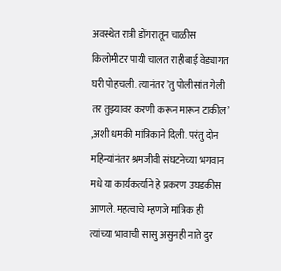अवस्थेत रात्री डोंगरातून चाळीस किलोमीटर पायी चालत राहीबाई वेड्यागत घरी पोहचली. त्यानंतर ’तु पोलीसांत गेली तर तुझ्यावर करणी करून मारून टाकील’ ,अशी धमकी मांत्रिकाने दिली. परंतु दोन महिन्यांनंतर श्रमजीवी संघटनेच्या भगवान मधे या कार्यकर्त्याने हे प्रकरण उघडकीस आणले. महत्वाचे म्हणजे मांत्रिक ही त्यांच्या भावाची सासु असुनही नाते दुर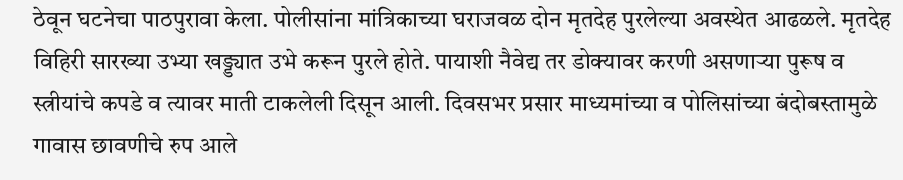ठेवून घटनेचा पाठपुरावा केला. पोलीसांना मांत्रिकाच्या घराजवळ दोन मृतदेह पुरलेल्या अवस्थेत आढळले. मृतदेह विहिरी सारख्या उभ्या खड्ड्यात उभे करून पुरले होते. पायाशी नैवेद्य तर डोक्यावर करणी असणार्‍या पुरूष व स्त्रीयांचे कपडे व त्यावर माती टाकलेली दिसून आली. दिवसभर प्रसार माध्यमांच्या व पोलिसांच्या बंदोबस्तामुळे गावास छावणीचे रुप आले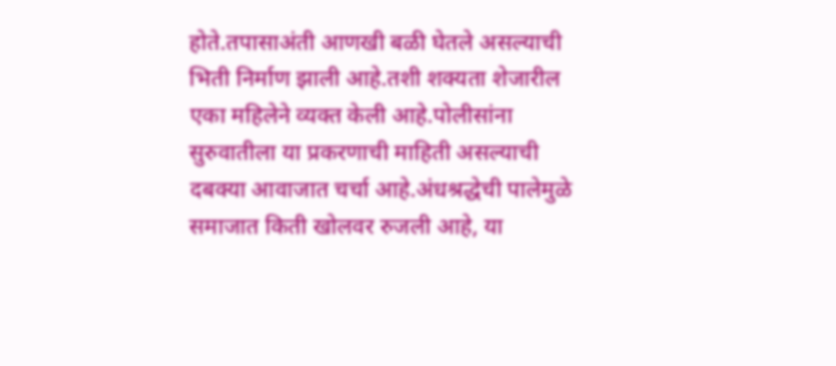होते.तपासाअंती आणखी बळी घेतले असल्याची भिती निर्माण झाली आहे.तशी शक्यता शेजारील एका महिलेने व्यक्त केली आहे.पोलीसांना सुरुवातीला या प्रकरणाची माहिती असल्याची दबक्या आवाजात चर्चा आहे.अंधश्रद्धेची पालेमुळे समाजात किती खोलवर रुजली आहे, या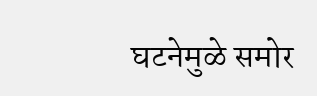घटनेमुळे समोर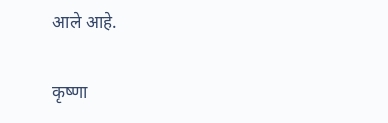आले आहे.

कृष्णा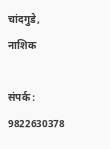चांदगुडे, नाशिक

संपर्क : 9822630378